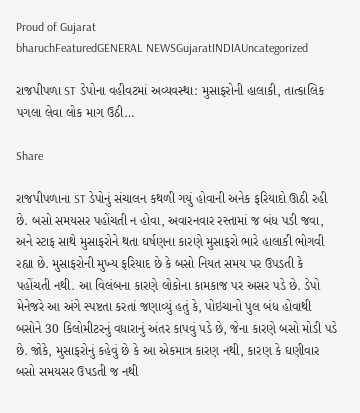Proud of Gujarat
bharuchFeaturedGENERAL NEWSGujaratINDIAUncategorized

રાજપીપળા ST ડેપોના વહીવટમાં અવ્યવસ્થા: મુસાફરોની હાલાકી, તાત્કાલિક પગલા લેવા લોક માગ ઉઠી…

Share

રાજપીપળાના ST ડેપોનું સંચાલન કથળી ગયું હોવાની અનેક ફરિયાદો ઊઠી રહી છે. બસો સમયસર પહોંચતી ન હોવા, અવારનવાર રસ્તામાં જ બંધ પડી જવા, અને સ્ટાફ સાથે મુસાફરોને થતા ઘર્ષણના કારણે મુસાફરો ભારે હાલાકી ભોગવી રહ્યા છે. મુસાફરોની મુખ્ય ફરિયાદ છે કે બસો નિયત સમય પર ઉપડતી કે પહોંચતી નથી. આ વિલંબના કારણે લોકોના કામકાજ પર અસર પડે છે. ડેપો મેનેજરે આ અંગે સ્પષ્ટતા કરતાં જણાવ્યું હતું કે, પોઇચાનો પુલ બંધ હોવાથી બસોને 30 કિલોમીટરનું વધારાનું અંતર કાપવું પડે છે, જેના કારણે બસો મોડી પડે છે. જોકે, મુસાફરોનું કહેવું છે કે આ એકમાત્ર કારણ નથી, કારણ કે ઘણીવાર બસો સમયસર ઉપડતી જ નથી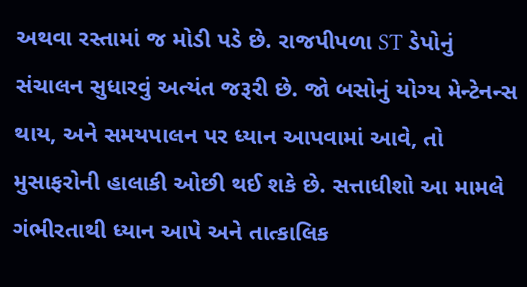અથવા રસ્તામાં જ મોડી પડે છે. રાજપીપળા ST ડેપોનું સંચાલન સુધારવું અત્યંત જરૂરી છે. જો બસોનું યોગ્ય મેન્ટેનન્સ થાય, અને સમયપાલન પર ધ્યાન આપવામાં આવે, તો મુસાફરોની હાલાકી ઓછી થઈ શકે છે. સત્તાધીશો આ મામલે ગંભીરતાથી ધ્યાન આપે અને તાત્કાલિક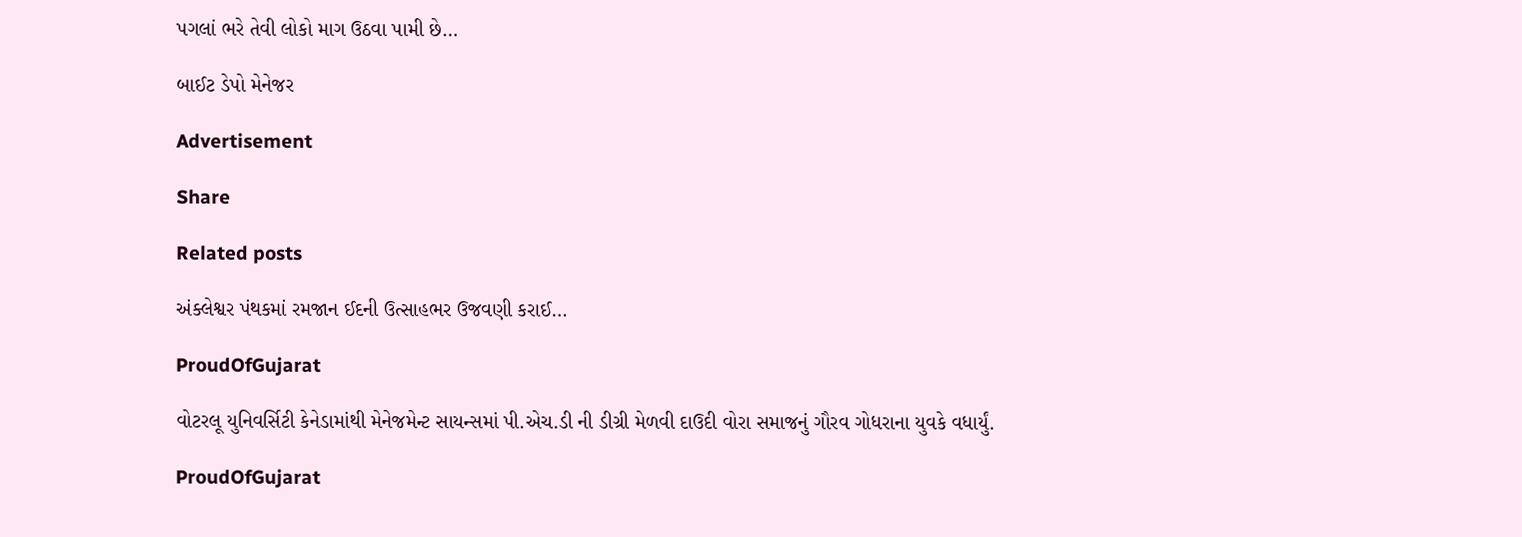પગલાં ભરે તેવી લોકો માગ ઉઠવા પામી છે…

બાઈટ ડેપો મેનેજર

Advertisement

Share

Related posts

અંક્લેશ્વર પંથકમાં રમજાન ઈદની ઉત્સાહભર ઉજવણી કરાઈ…

ProudOfGujarat

વોટરલૂ યુનિવર્સિટી કેનેડામાંથી મેનેજમેન્ટ સાયન્સમાં પી.એચ.ડી ની ડીગ્રી મેળવી દાઉદી વોરા સમાજનું ગૌરવ ગોધરાના યુવકે વધાર્યું.

ProudOfGujarat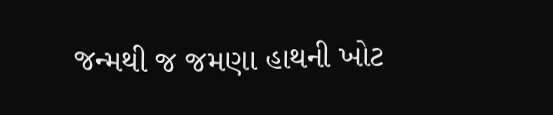જન્મથી જ જમણા હાથની ખોટ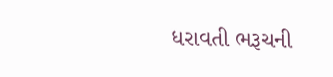ધરાવતી ભરૂચની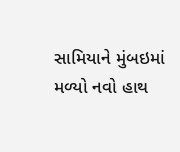સામિયાને મુંબઇમાં મળ્યો નવો હાથ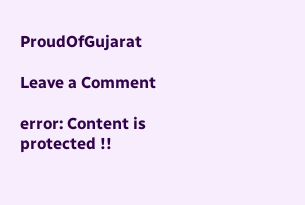ProudOfGujarat

Leave a Comment

error: Content is protected !!